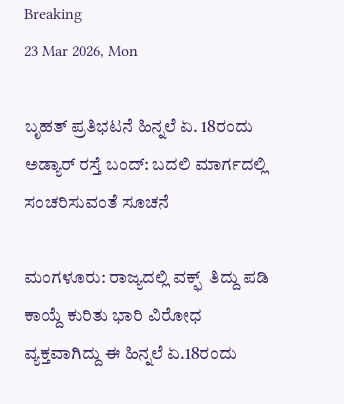Breaking
23 Mar 2026, Mon

ಬೃಹತ್ ಪ್ರತಿಭಟನೆ ಹಿನ್ನಲೆ ಏ. 18ರಂದು ಅಡ್ಯಾರ್ ರಸ್ತೆ ಬಂದ್: ಬದಲಿ ಮಾರ್ಗದಲ್ಲಿ ಸಂಚರಿಸುವಂತೆ ಸೂಚನೆ

ಮಂಗಳೂರು: ರಾಜ್ಯದಲ್ಲಿ ವಕ್ಫ್  ತಿದ್ದು ಪಡಿ ಕಾಯ್ದೆ ಕುರಿತು ಭಾರಿ ವಿರೋಧ ವ್ಯಕ್ತವಾಗಿದ್ದು ಈ ಹಿನ್ನಲೆ ಏ.18ರಂದು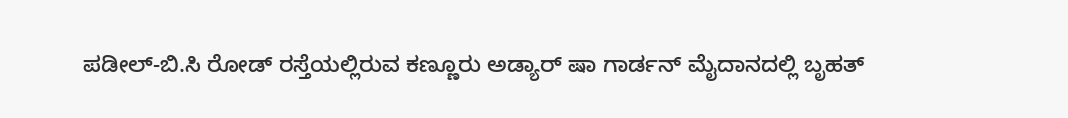ಪಡೀಲ್-ಬಿ.ಸಿ ರೋಡ್‌ ರಸ್ತೆಯಲ್ಲಿರುವ ಕಣ್ಣೂರು ಅಡ್ಯಾರ್‌ ಷಾ ಗಾರ್ಡನ್‌ ಮೈದಾನದಲ್ಲಿ ಬೃಹತ್‌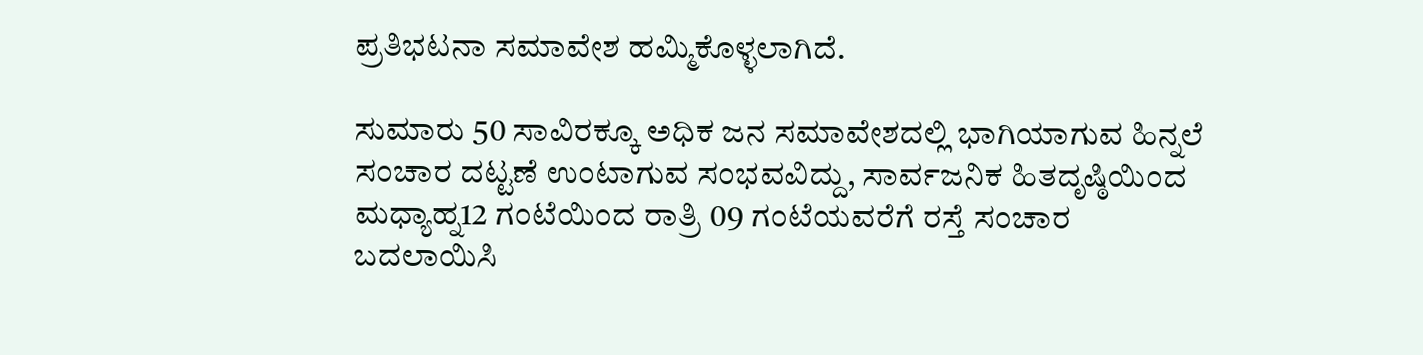ಪ್ರತಿಭಟನಾ ಸಮಾವೇಶ ಹಮ್ಮಿಕೊಳ್ಳಲಾಗಿದೆ.

ಸುಮಾರು 50 ಸಾವಿರಕ್ಕೂ ಅಧಿಕ ಜನ ಸಮಾವೇಶದಲ್ಲಿ ಭಾಗಿಯಾಗುವ ಹಿನ್ನಲೆ ಸಂಚಾರ ದಟ್ಟಣೆ ಉಂಟಾಗುವ ಸಂಭವವಿದ್ದು, ಸಾರ್ವಜನಿಕ ಹಿತದೃಷ್ಠಿಯಿಂದ ಮಧ್ಯಾಹ್ನ12 ಗಂಟೆಯಿಂದ ರಾತ್ರಿ 09 ಗಂಟೆಯವರೆಗೆ ರಸ್ತೆ ಸಂಚಾರ ಬದಲಾಯಿಸಿ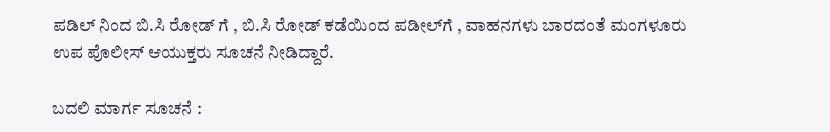ಪಡಿಲ್‌ ನಿಂದ ಬಿ.ಸಿ ರೋಡ್‌ ಗೆ , ಬಿ.ಸಿ ರೋಡ್‌ ಕಡೆಯಿಂದ ಪಡೀಲ್‌ಗೆ , ವಾಹನಗಳು ಬಾರದಂತೆ ಮಂಗಳೂರು ಉಪ ಪೊಲೀಸ್‌ ಆಯುಕ್ತರು ಸೂಚನೆ ನೀಡಿದ್ದಾರೆ.

ಬದಲಿ ಮಾರ್ಗ ಸೂಚನೆ :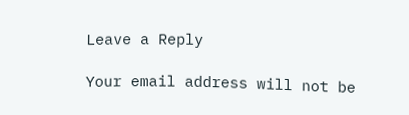Leave a Reply

Your email address will not be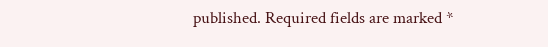published. Required fields are marked *